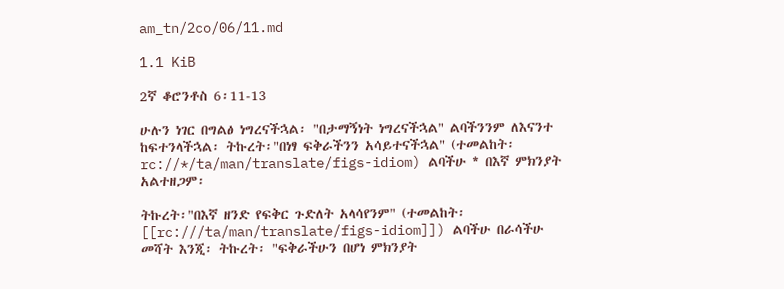am_tn/2co/06/11.md

1.1 KiB

2ኛ ቆሮንቶስ 6፡11-13

ሁሉን ነገር በግልፅ ነግረናችኋል፡ "በታማኝነት ነግረናችኋል" ልባችንንም ለእናንተ ከፍተንላችኋል፡ ትኩረት፡"በነፃ ፍቅራችንን አሳይተናችኋል" (ተመልከት፡ rc://*/ta/man/translate/figs-idiom) ልባችሁ * በእኛ ምክንያት አልተዘጋም፡

ትኩረት፡"በእኛ ዘንድ የፍቅር ጉድለት አላሳየንም" (ተመልከት፡ [[rc:///ta/man/translate/figs-idiom]]) ልባችሁ በራሳችሁ መሻት እንጂ፡ ትኩረት፡ "ፍቅራችሁን በሆነ ምክንያት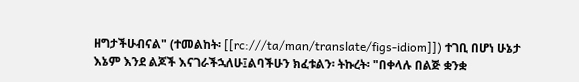ዘግታችሁብናል" (ተመልከት፡ [[rc:///ta/man/translate/figs-idiom]]) ተገቢ በሆነ ሁኔታ እኔም እንደ ልጆች እናገራችኋለሁ፤ልባችሁን ክፈቱልን፡ ትኩረት፡ "በቀላሉ በልጅ ቋንቋ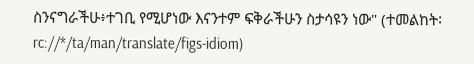ስንናግራችሁ፥ተገቢ የሚሆነው እናንተም ፍቅራችሁን ስታሳዩን ነው" (ተመልከት፡ rc://*/ta/man/translate/figs-idiom)